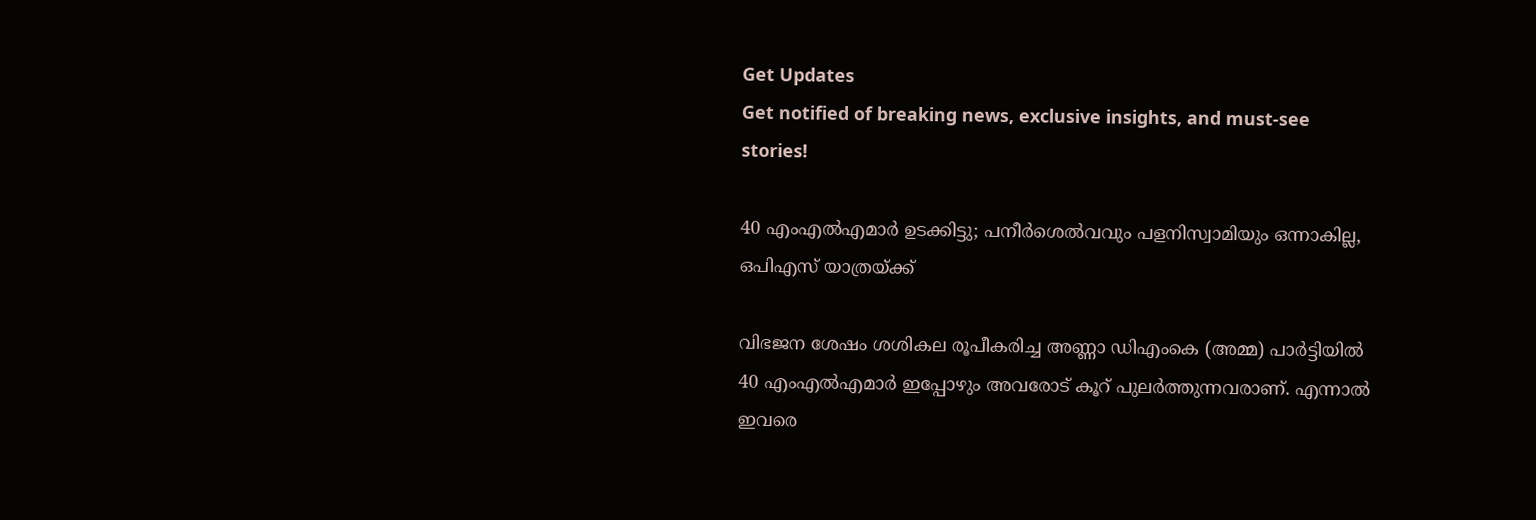Get Updates
Get notified of breaking news, exclusive insights, and must-see stories!

40 എംഎല്‍എമാര്‍ ഉടക്കിട്ടു; പനീര്‍ശെല്‍വവും പളനിസ്വാമിയും ഒന്നാകില്ല, ഒപിഎസ് യാത്രയ്ക്ക്

വിഭജന ശേഷം ശശികല രൂപീകരിച്ച അണ്ണാ ഡിഎംകെ (അമ്മ) പാര്‍ട്ടിയില്‍ 40 എംഎല്‍എമാര്‍ ഇപ്പോഴും അവരോട് കൂറ് പുലര്‍ത്തുന്നവരാണ്. എന്നാല്‍ ഇവരെ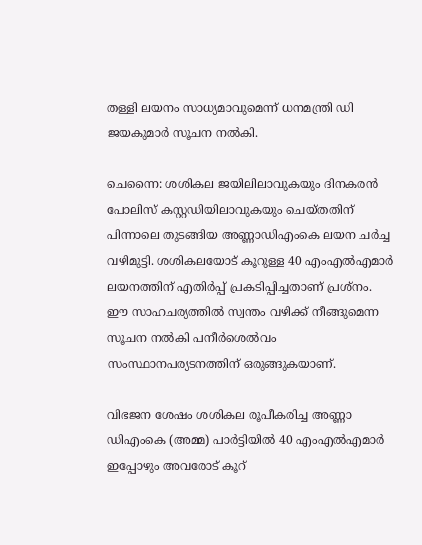തള്ളി ലയനം സാധ്യമാവുമെന്ന് ധനമന്ത്രി ഡി ജയകുമാര്‍ സൂചന നല്‍കി.

ചെന്നൈ: ശശികല ജയിലിലാവുകയും ദിനകരന്‍ പോലിസ് കസ്റ്റഡിയിലാവുകയും ചെയ്തതിന് പിന്നാലെ തുടങ്ങിയ അണ്ണാഡിഎംകെ ലയന ചര്‍ച്ച വഴിമുട്ടി. ശശികലയോട് കൂറുള്ള 40 എംഎല്‍എമാര്‍ ലയനത്തിന് എതിര്‍പ്പ് പ്രകടിപ്പിച്ചതാണ് പ്രശ്‌നം. ഈ സാഹചര്യത്തില്‍ സ്വന്തം വഴിക്ക് നീങ്ങുമെന്ന സൂചന നല്‍കി പനീര്‍ശെല്‍വം സംസ്ഥാനപര്യടനത്തിന് ഒരുങ്ങുകയാണ്.

വിഭജന ശേഷം ശശികല രൂപീകരിച്ച അണ്ണാ ഡിഎംകെ (അമ്മ) പാര്‍ട്ടിയില്‍ 40 എംഎല്‍എമാര്‍ ഇപ്പോഴും അവരോട് കൂറ്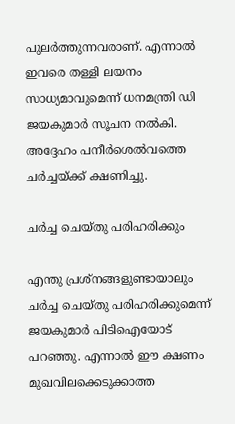പുലര്‍ത്തുന്നവരാണ്. എന്നാല്‍ ഇവരെ തള്ളി ലയനം സാധ്യമാവുമെന്ന് ധനമന്ത്രി ഡി ജയകുമാര്‍ സൂചന നല്‍കി. അദ്ദേഹം പനീര്‍ശെല്‍വത്തെ ചര്‍ച്ചയ്ക്ക് ക്ഷണിച്ചു.

ചര്‍ച്ച ചെയ്തു പരിഹരിക്കും

എന്തു പ്രശ്‌നങ്ങളുണ്ടായാലും ചര്‍ച്ച ചെയ്തു പരിഹരിക്കുമെന്ന് ജയകുമാര്‍ പിടിഐയോട് പറഞ്ഞു. എന്നാല്‍ ഈ ക്ഷണം മുഖവിലക്കെടുക്കാത്ത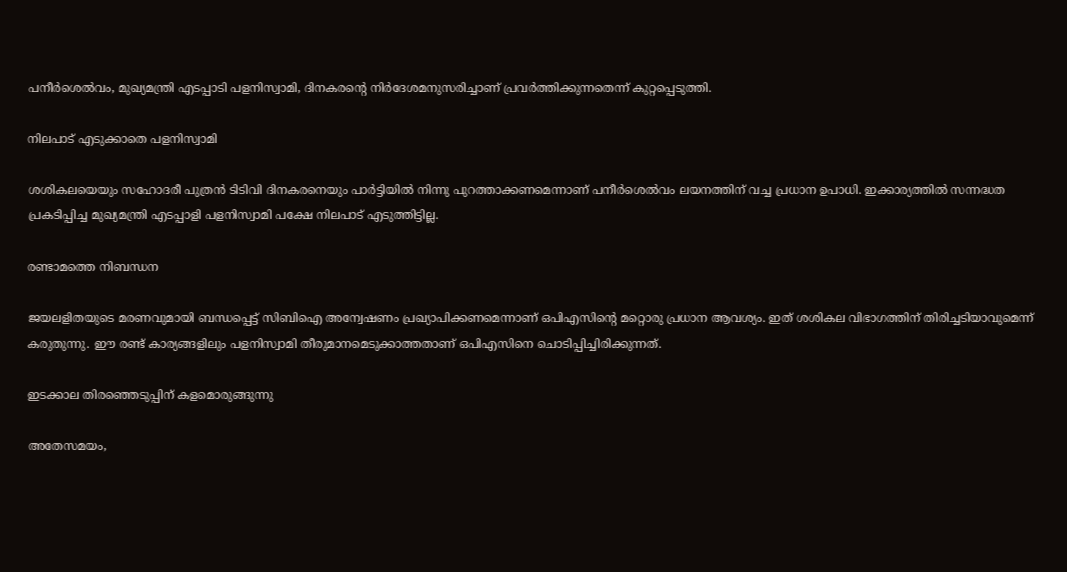പനീര്‍ശെല്‍വം, മുഖ്യമന്ത്രി എടപ്പാടി പളനിസ്വാമി, ദിനകരന്റെ നിര്‍ദേശമനുസരിച്ചാണ് പ്രവര്‍ത്തിക്കുന്നതെന്ന് കുറ്റപ്പെടുത്തി.

നിലപാട് എടുക്കാതെ പളനിസ്വാമി

ശശികലയെയും സഹോദരീ പുത്രന്‍ ടിടിവി ദിനകരനെയും പാര്‍ട്ടിയില്‍ നിന്നു പുറത്താക്കണമെന്നാണ് പനീര്‍ശെല്‍വം ലയനത്തിന് വച്ച പ്രധാന ഉപാധി. ഇക്കാര്യത്തില്‍ സന്നദ്ധത പ്രകടിപ്പിച്ച മുഖ്യമന്ത്രി എടപ്പാളി പളനിസ്വാമി പക്ഷേ നിലപാട് എടുത്തിട്ടില്ല.

രണ്ടാമത്തെ നിബന്ധന

ജയലളിതയുടെ മരണവുമായി ബന്ധപ്പെട്ട് സിബിഐ അന്വേഷണം പ്രഖ്യാപിക്കണമെന്നാണ് ഒപിഎസിന്റെ മറ്റൊരു പ്രധാന ആവശ്യം. ഇത് ശശികല വിഭാഗത്തിന് തിരിച്ചടിയാവുമെന്ന് കരുതുന്നു. ഈ രണ്ട് കാര്യങ്ങളിലും പളനിസ്വാമി തീരുമാനമെടുക്കാത്തതാണ് ഒപിഎസിനെ ചൊടിപ്പിച്ചിരിക്കുന്നത്.

ഇടക്കാല തിരഞ്ഞെടുപ്പിന് കളമൊരുങ്ങുന്നു

അതേസമയം,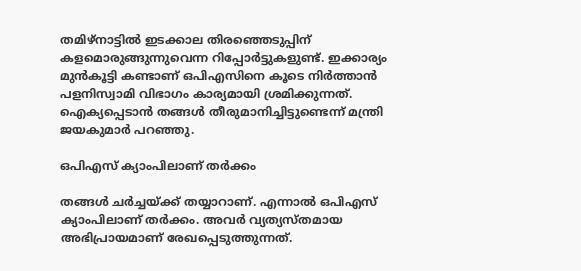തമിഴ്‌നാട്ടില്‍ ഇടക്കാല തിരഞ്ഞെടുപ്പിന് കളമൊരുങ്ങുന്നുവെന്ന റിപ്പോര്‍ട്ടുകളുണ്ട്. ഇക്കാര്യം മുന്‍കൂട്ടി കണ്ടാണ് ഒപിഎസിനെ കൂടെ നിര്‍ത്താന്‍ പളനിസ്വാമി വിഭാഗം കാര്യമായി ശ്രമിക്കുന്നത്. ഐക്യപ്പെടാന്‍ തങ്ങള്‍ തീരുമാനിച്ചിട്ടുണ്ടെന്ന് മന്ത്രി ജയകുമാര്‍ പറഞ്ഞു.

ഒപിഎസ് ക്യാംപിലാണ് തര്‍ക്കം

തങ്ങള്‍ ചര്‍ച്ചയ്ക്ക് തയ്യാറാണ്. എന്നാല്‍ ഒപിഎസ് ക്യാംപിലാണ് തര്‍ക്കം. അവര്‍ വ്യത്യസ്തമായ അഭിപ്രായമാണ് രേഖപ്പെടുത്തുന്നത്.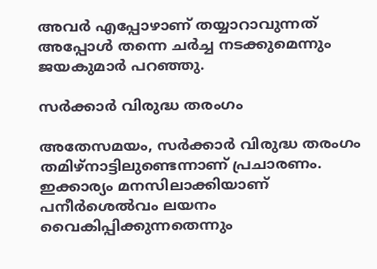അവര്‍ എപ്പോഴാണ് തയ്യാറാവുന്നത് അപ്പോള്‍ തന്നെ ചര്‍ച്ച നടക്കുമെന്നും ജയകുമാര്‍ പറഞ്ഞു.

സര്‍ക്കാര്‍ വിരുദ്ധ തരംഗം

അതേസമയം, സര്‍ക്കാര്‍ വിരുദ്ധ തരംഗം തമിഴ്‌നാട്ടിലുണ്ടെന്നാണ് പ്രചാരണം. ഇക്കാര്യം മനസിലാക്കിയാണ് പനീര്‍ശെല്‍വം ലയനം വൈകിപ്പിക്കുന്നതെന്നും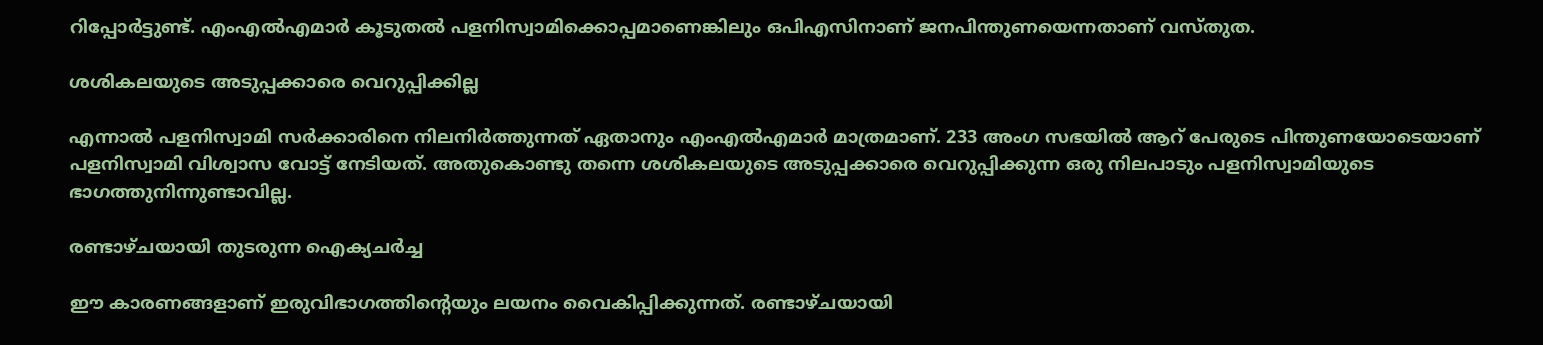റിപ്പോര്‍ട്ടുണ്ട്. എംഎല്‍എമാര്‍ കൂടുതല്‍ പളനിസ്വാമിക്കൊപ്പമാണെങ്കിലും ഒപിഎസിനാണ് ജനപിന്തുണയെന്നതാണ് വസ്തുത.

ശശികലയുടെ അടുപ്പക്കാരെ വെറുപ്പിക്കില്ല

എന്നാല്‍ പളനിസ്വാമി സര്‍ക്കാരിനെ നിലനിര്‍ത്തുന്നത് ഏതാനും എംഎല്‍എമാര്‍ മാത്രമാണ്. 233 അംഗ സഭയില്‍ ആറ് പേരുടെ പിന്തുണയോടെയാണ് പളനിസ്വാമി വിശ്വാസ വോട്ട് നേടിയത്. അതുകൊണ്ടു തന്നെ ശശികലയുടെ അടുപ്പക്കാരെ വെറുപ്പിക്കുന്ന ഒരു നിലപാടും പളനിസ്വാമിയുടെ ഭാഗത്തുനിന്നുണ്ടാവില്ല.

രണ്ടാഴ്ചയായി തുടരുന്ന ഐക്യചര്‍ച്ച

ഈ കാരണങ്ങളാണ് ഇരുവിഭാഗത്തിന്റെയും ലയനം വൈകിപ്പിക്കുന്നത്. രണ്ടാഴ്ചയായി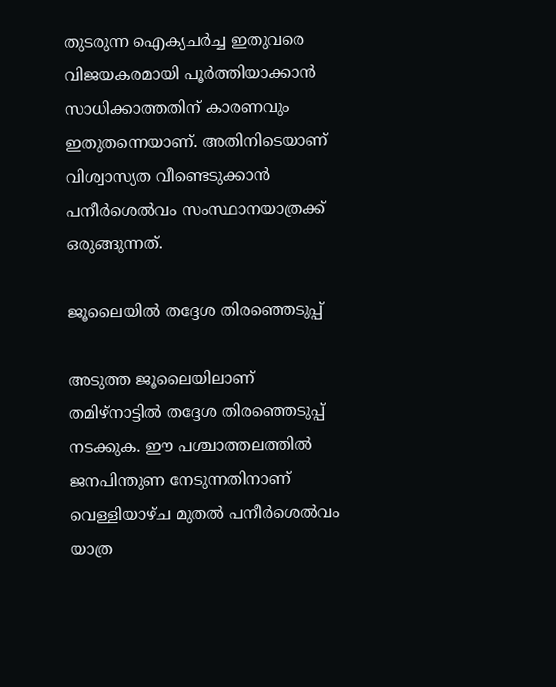തുടരുന്ന ഐക്യചര്‍ച്ച ഇതുവരെ വിജയകരമായി പൂര്‍ത്തിയാക്കാന്‍ സാധിക്കാത്തതിന് കാരണവും ഇതുതന്നെയാണ്. അതിനിടെയാണ് വിശ്വാസ്യത വീണ്ടെടുക്കാന്‍ പനീര്‍ശെല്‍വം സംസ്ഥാനയാത്രക്ക് ഒരുങ്ങുന്നത്.

ജൂലൈയില്‍ തദ്ദേശ തിരഞ്ഞെടുപ്പ്

അടുത്ത ജൂലൈയിലാണ് തമിഴ്‌നാട്ടില്‍ തദ്ദേശ തിരഞ്ഞെടുപ്പ് നടക്കുക. ഈ പശ്ചാത്തലത്തില്‍ ജനപിന്തുണ നേടുന്നതിനാണ് വെള്ളിയാഴ്ച മുതല്‍ പനീര്‍ശെല്‍വം യാത്ര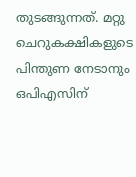തുടങ്ങുന്നത്. മറ്റു ചെറുകക്ഷികളുടെ പിന്തുണ നേടാനും ഒപിഎസിന്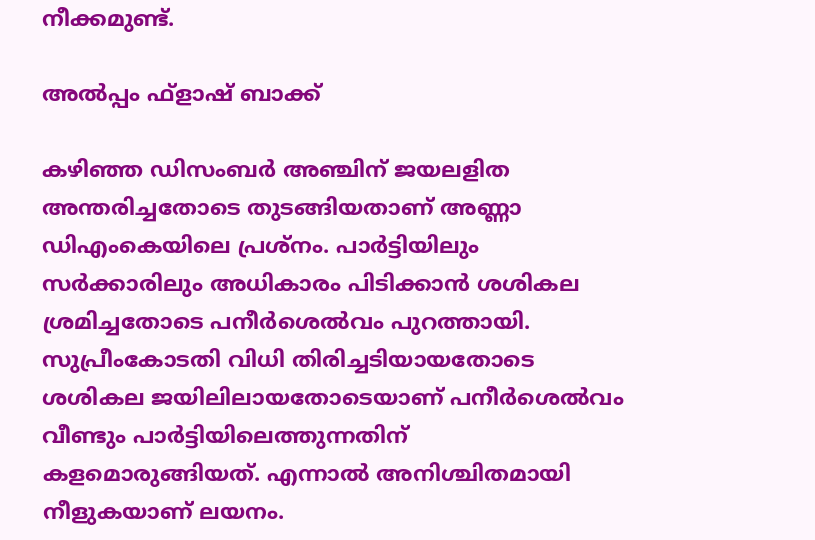നീക്കമുണ്ട്.

അല്‍പ്പം ഫ്‌ളാഷ് ബാക്ക്

കഴിഞ്ഞ ഡിസംബര്‍ അഞ്ചിന് ജയലളിത അന്തരിച്ചതോടെ തുടങ്ങിയതാണ് അണ്ണാ ഡിഎംകെയിലെ പ്രശ്‌നം. പാര്‍ട്ടിയിലും സര്‍ക്കാരിലും അധികാരം പിടിക്കാന്‍ ശശികല ശ്രമിച്ചതോടെ പനീര്‍ശെല്‍വം പുറത്തായി. സുപ്രീംകോടതി വിധി തിരിച്ചടിയായതോടെ ശശികല ജയിലിലായതോടെയാണ് പനീര്‍ശെല്‍വം വീണ്ടും പാര്‍ട്ടിയിലെത്തുന്നതിന് കളമൊരുങ്ങിയത്. എന്നാല്‍ അനിശ്ചിതമായി നീളുകയാണ് ലയനം.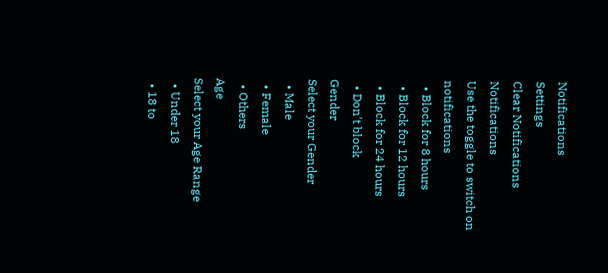Notifications
Settings
Clear Notifications
Notifications
Use the toggle to switch on notifications
  • Block for 8 hours
  • Block for 12 hours
  • Block for 24 hours
  • Don't block
Gender
Select your Gender
  • Male
  • Female
  • Others
Age
Select your Age Range
  • Under 18
  • 18 to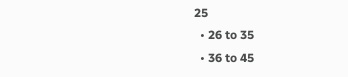25
  • 26 to 35
  • 36 to 45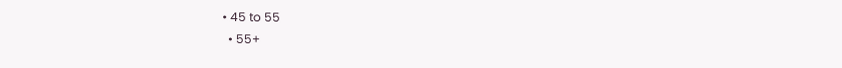• 45 to 55
  • 55+